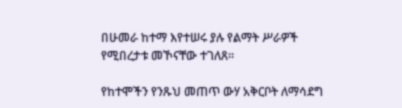በሁመራ ከተማ እየተሠሩ ያሉ የልማት ሥራዎች የሚበረታቱ መኾናቸው ተገለጸ።

የከተሞችን የንጹህ መጠጥ ውሃ አቅርቦት ለማሳደግ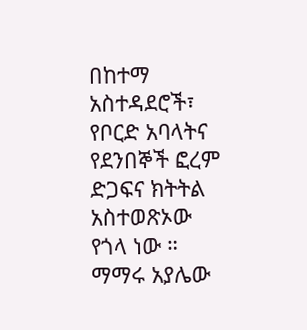በከተማ አስተዳደሮች፣ የቦርድ አባላትና የደንበኞች ፎረም ድጋፍና ክትትል አስተወጽኦው የጎላ ነው ። ማማሩ አያሌው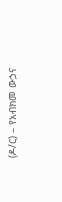(ዶ/ር) – የአብክመ ውኃና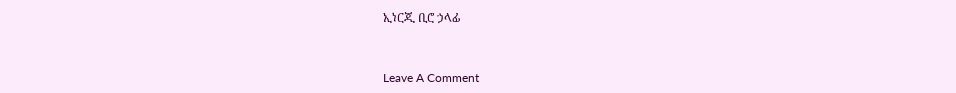ኢነርጂ ቢሮ ኃላፊ


Leave A Comment